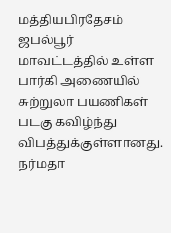மத்தியபிரதேசம் ஜபல்பூர் மாவட்டத்தில் உள்ள பார்கி அணையில் சுற்றுலா பயணிகள் படகு கவிழ்ந்து விபத்துக்குள்ளானது. நர்மதா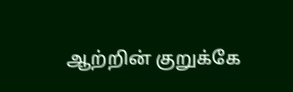ஆற்றின் குறுக்கே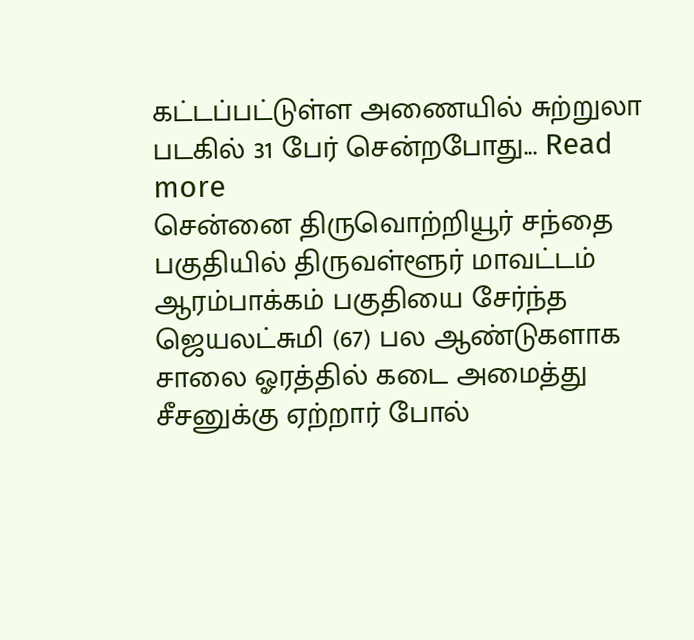கட்டப்பட்டுள்ள அணையில் சுற்றுலா படகில் 31 பேர் சென்றபோது... Read more
சென்னை திருவொற்றியூர் சந்தை பகுதியில் திருவள்ளூர் மாவட்டம் ஆரம்பாக்கம் பகுதியை சேர்ந்த ஜெயலட்சுமி (67) பல ஆண்டுகளாக சாலை ஓரத்தில் கடை அமைத்து சீசனுக்கு ஏற்றார் போல்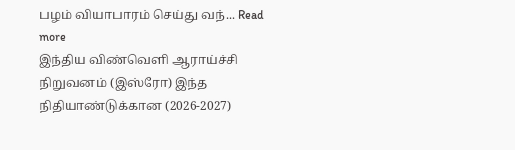பழம் வியாபாரம் செய்து வந்... Read more
இந்திய விண்வெளி ஆராய்ச்சி நிறுவனம் (இஸ்ரோ) இந்த நிதியாண்டுக்கான (2026-2027)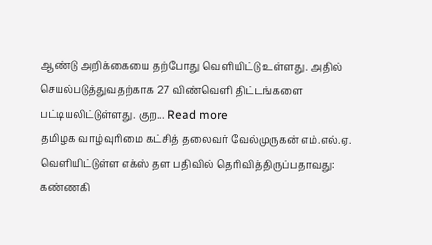ஆண்டு அறிக்கையை தற்போது வெளியிட்டு உள்ளது. அதில் செயல்படுத்துவதற்காக 27 விண்வெளி திட்டங்களை பட்டியலிட்டுள்ளது. குற... Read more
தமிழக வாழ்வுரிமை கட்சித் தலைவர் வேல்முருகன் எம்.எல்.ஏ. வெளியிட்டுள்ள எக்ஸ் தள பதிவில் தெரிவித்திருப்பதாவது: கண்ணகி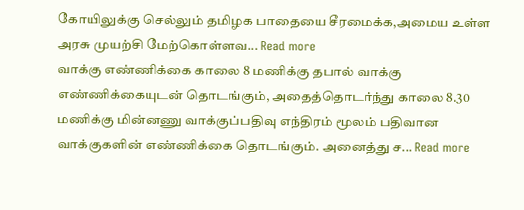கோயிலுக்கு செல்லும் தமிழக பாதையை சீரமைக்க,அமைய உள்ள அரசு முயற்சி மேற்கொள்ளவ... Read more
வாக்கு எண்ணிக்கை காலை 8 மணிக்கு தபால் வாக்கு எண்ணிக்கையுடன் தொடங்கும், அதைத்தொடர்ந்து காலை 8.30 மணிக்கு மின்னணு வாக்குப்பதிவு எந்திரம் மூலம் பதிவான வாக்குகளின் எண்ணிக்கை தொடங்கும். அனைத்து ச... Read more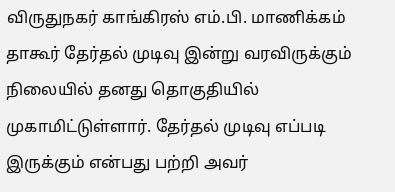விருதுநகர் காங்கிரஸ் எம்.பி. மாணிக்கம் தாகூர் தேர்தல் முடிவு இன்று வரவிருக்கும் நிலையில் தனது தொகுதியில் முகாமிட்டுள்ளார். தேர்தல் முடிவு எப்படி இருக்கும் என்பது பற்றி அவர்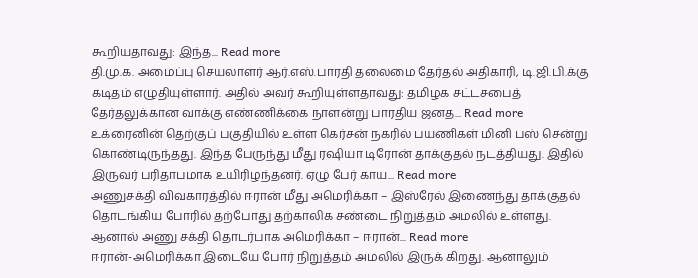கூறியதாவது: இந்த... Read more
தி.மு.க. அமைப்பு செயலாளர் ஆர்.எஸ்.பாரதி தலைமை தேர்தல் அதிகாரி, டி.ஜி.பி.க்கு கடிதம் எழுதியுள்ளார். அதில் அவர் கூறியுள்ளதாவது: தமிழக சட்டசபைத் தேர்தலுக்கான வாக்கு எண்ணிக்கை நாளன்று பாரதிய ஜனத... Read more
உக்ரைனின் தெற்குப் பகுதியில் உள்ள கெர்சன் நகரில் பயணிகள் மினி பஸ் சென்று கொண்டிருந்தது. இந்த பேருந்து மீது ரஷியா டிரோன் தாக்குதல் நடத்தியது. இதில் இருவர் பரிதாபமாக உயிரிழந்தனர். ஏழு பேர் காய... Read more
அணுசக்தி விவகாரத்தில் ஈரான் மீது அமெரிக்கா – இஸ்ரேல் இணைந்து தாக்குதல் தொடங்கிய போரில் தற்போது தற்காலிக சண்டை நிறுத்தம் அமலில் உள்ளது. ஆனால் அணு சக்தி தொடர்பாக அமெரிக்கா – ஈரான்... Read more
ஈரான்-அமெரிக்கா இடையே போர் நிறுத்தம் அமலில் இருக் கிறது. ஆனாலும்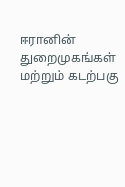ஈரானின் துறைமுகங்கள் மற்றும் கடற்பகு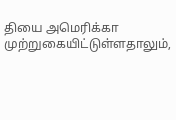தியை அமெரிக்கா முற்றுகையிட்டுள்ளதாலும்,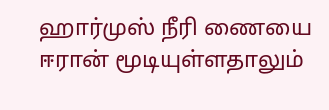ஹார்முஸ் நீரி ணையை ஈரான் மூடியுள்ளதாலும்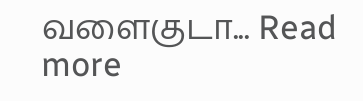வளைகுடா... Read more